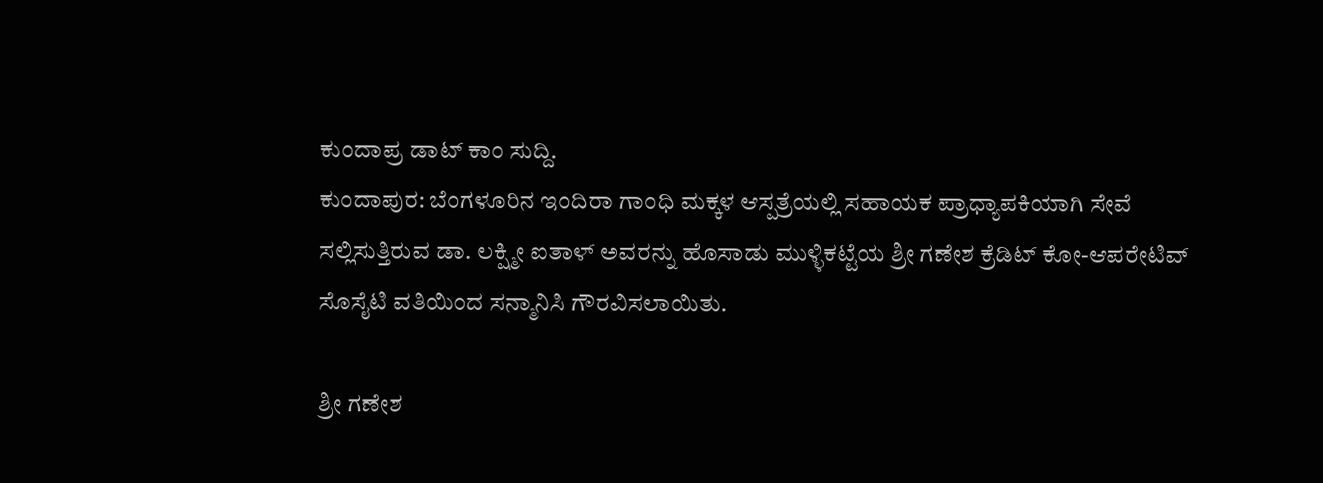ಕುಂದಾಪ್ರ ಡಾಟ್ ಕಾಂ ಸುದ್ದಿ.
ಕುಂದಾಪುರ: ಬೆಂಗಳೂರಿನ ಇಂದಿರಾ ಗಾಂಧಿ ಮಕ್ಕಳ ಆಸ್ಪತ್ರೆಯಲ್ಲಿ ಸಹಾಯಕ ಪ್ರಾಧ್ಯಾಪಕಿಯಾಗಿ ಸೇವೆ ಸಲ್ಲಿಸುತ್ತಿರುವ ಡಾ. ಲಕ್ಷ್ಮೀ ಐತಾಳ್ ಅವರನ್ನು ಹೊಸಾಡು ಮುಳ್ಳಿಕಟ್ಟೆಯ ಶ್ರೀ ಗಣೇಶ ಕ್ರೆಡಿಟ್ ಕೋ-ಆಪರೇಟಿವ್ ಸೊಸೈಟಿ ವತಿಯಿಂದ ಸನ್ಮಾನಿಸಿ ಗೌರವಿಸಲಾಯಿತು.

ಶ್ರೀ ಗಣೇಶ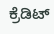ಕ್ರೆಡಿಟ್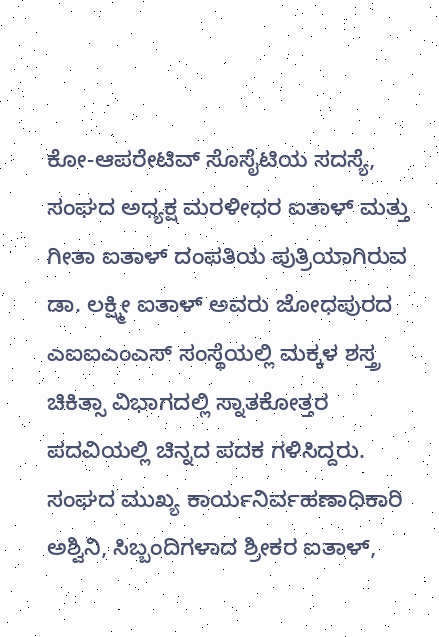ಕೋ-ಆಪರೇಟಿವ್ ಸೊಸೈಟಿಯ ಸದಸ್ಯೆ, ಸಂಘದ ಅಧ್ಯಕ್ಷ ಮರಳೀಧರ ಐತಾಳ್ ಮತ್ತು ಗೀತಾ ಐತಾಳ್ ದಂಪತಿಯ ಪುತ್ರಿಯಾಗಿರುವ ಡಾ. ಲಕ್ಷ್ಮೀ ಐತಾಳ್ ಅವರು ಜೋಧಪುರದ ಎಐಐಎಂಎಸ್ ಸಂಸ್ಥೆಯಲ್ಲಿ ಮಕ್ಕಳ ಶಸ್ತ್ರ ಚಿಕಿತ್ಸಾ ವಿಭಾಗದಲ್ಲಿ ಸ್ನಾತಕೋತ್ತರ ಪದವಿಯಲ್ಲಿ ಚಿನ್ನದ ಪದಕ ಗಳಿಸಿದ್ದರು. ಸಂಘದ ಮುಖ್ಯ ಕಾರ್ಯನಿರ್ವಹಣಾಧಿಕಾರಿ ಅಶ್ವಿನಿ, ಸಿಬ್ಬಂದಿಗಳಾದ ಶ್ರೀಕರ ಐತಾಳ್,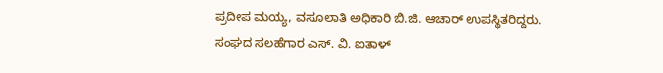ಪ್ರದೀಪ ಮಯ್ಯ, ವಸೂಲಾತಿ ಅಧಿಕಾರಿ ಬಿ.ಜಿ. ಆಚಾರ್ ಉಪಸ್ಥಿತರಿದ್ದರು. ಸಂಘದ ಸಲಹೆಗಾರ ಎಸ್. ವಿ. ಐತಾಳ್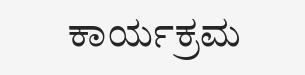ಕಾರ್ಯಕ್ರಮ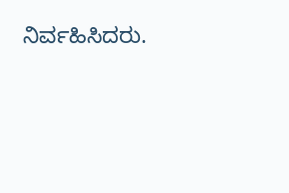ನಿರ್ವಹಿಸಿದರು.